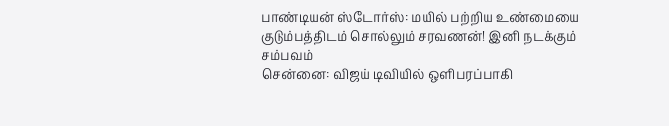பாண்டியன் ஸ்டோர்ஸ்: மயில் பற்றிய உண்மையை குடும்பத்திடம் சொல்லும் சரவணன்! இனி நடக்கும் சம்பவம்
சென்னை: விஜய் டிவியில் ஒளிபரப்பாகி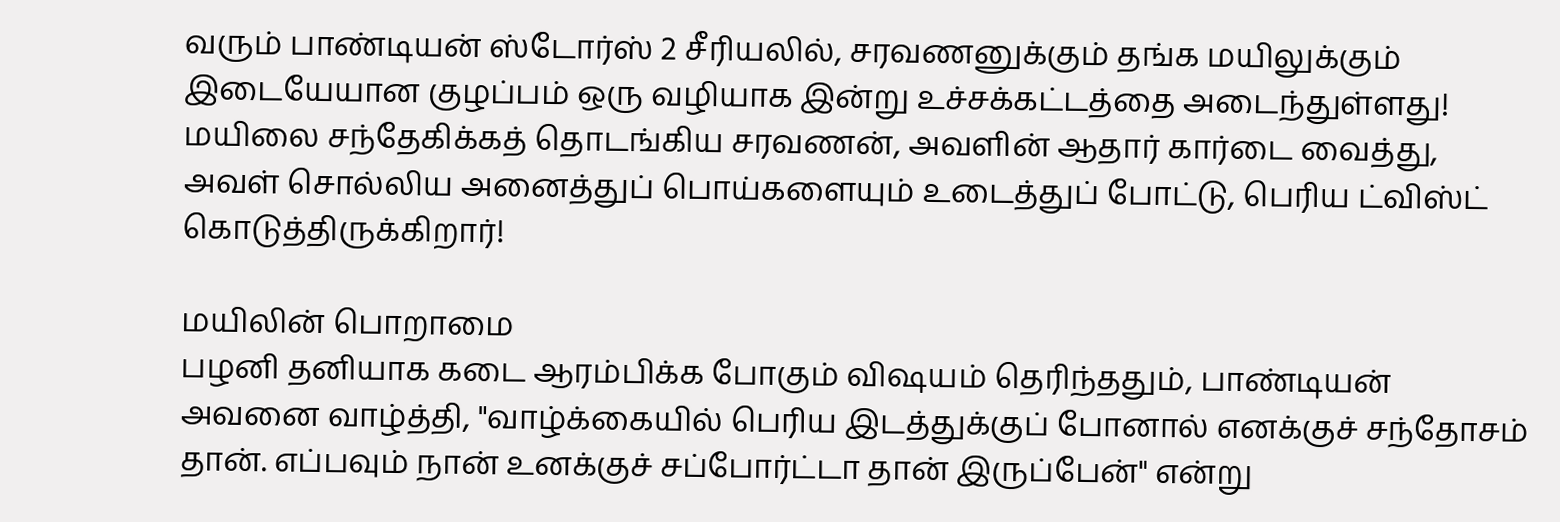வரும் பாண்டியன் ஸ்டோர்ஸ் 2 சீரியலில், சரவணனுக்கும் தங்க மயிலுக்கும் இடையேயான குழப்பம் ஒரு வழியாக இன்று உச்சக்கட்டத்தை அடைந்துள்ளது! மயிலை சந்தேகிக்கத் தொடங்கிய சரவணன், அவளின் ஆதார் கார்டை வைத்து, அவள் சொல்லிய அனைத்துப் பொய்களையும் உடைத்துப் போட்டு, பெரிய ட்விஸ்ட் கொடுத்திருக்கிறார்!

மயிலின் பொறாமை
பழனி தனியாக கடை ஆரம்பிக்க போகும் விஷயம் தெரிந்ததும், பாண்டியன் அவனை வாழ்த்தி, "வாழ்க்கையில் பெரிய இடத்துக்குப் போனால் எனக்குச் சந்தோசம் தான். எப்பவும் நான் உனக்குச் சப்போர்ட்டா தான் இருப்பேன்" என்று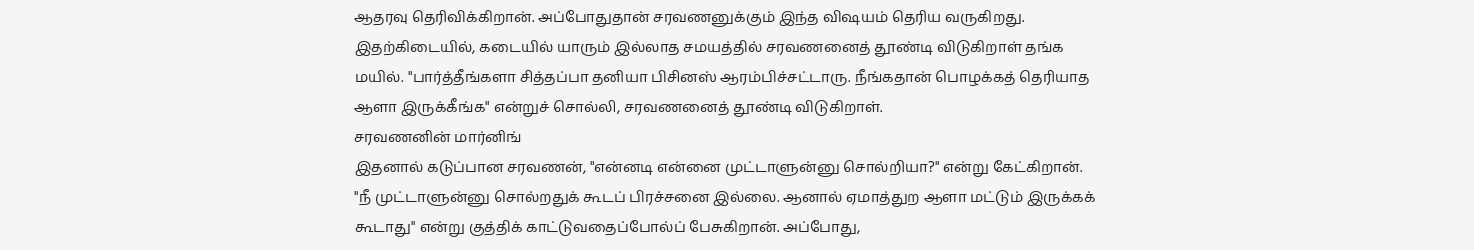ஆதரவு தெரிவிக்கிறான். அப்போதுதான் சரவணனுக்கும் இந்த விஷயம் தெரிய வருகிறது. இதற்கிடையில், கடையில் யாரும் இல்லாத சமயத்தில் சரவணனைத் தூண்டி விடுகிறாள் தங்க மயில். "பார்த்தீங்களா சித்தப்பா தனியா பிசினஸ் ஆரம்பிச்சட்டாரு. நீங்கதான் பொழக்கத் தெரியாத ஆளா இருக்கீங்க" என்றுச் சொல்லி, சரவணனைத் தூண்டி விடுகிறாள்.
சரவணனின் மார்னிங்
இதனால் கடுப்பான சரவணன், "என்னடி என்னை முட்டாளுன்னு சொல்றியா?" என்று கேட்கிறான். "நீ முட்டாளுன்னு சொல்றதுக் கூடப் பிரச்சனை இல்லை. ஆனால் ஏமாத்துற ஆளா மட்டும் இருக்கக் கூடாது" என்று குத்திக் காட்டுவதைப்போல்ப் பேசுகிறான். அப்போது,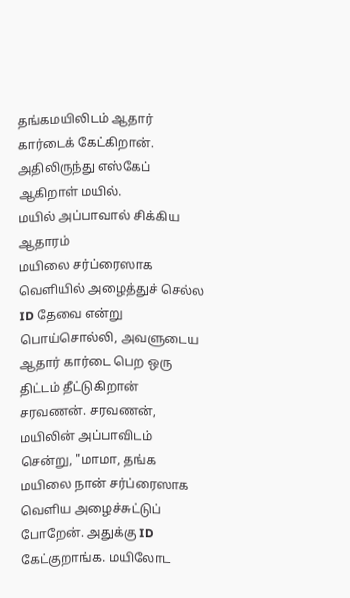தங்கமயிலிடம் ஆதார் கார்டைக் கேட்கிறான். அதிலிருந்து எஸ்கேப் ஆகிறாள் மயில்.
மயில் அப்பாவால் சிக்கிய ஆதாரம்
மயிலை சர்ப்ரைஸாக வெளியில் அழைத்துச் செல்ல ID தேவை என்று பொய்சொல்லி, அவளுடைய ஆதார் கார்டை பெற ஒரு திட்டம் தீட்டுகிறான் சரவணன். சரவணன், மயிலின் அப்பாவிடம் சென்று, "மாமா, தங்க மயிலை நான் சர்ப்ரைஸாக வெளிய அழைச்சுட்டுப் போறேன். அதுக்கு ID கேட்குறாங்க. மயிலோட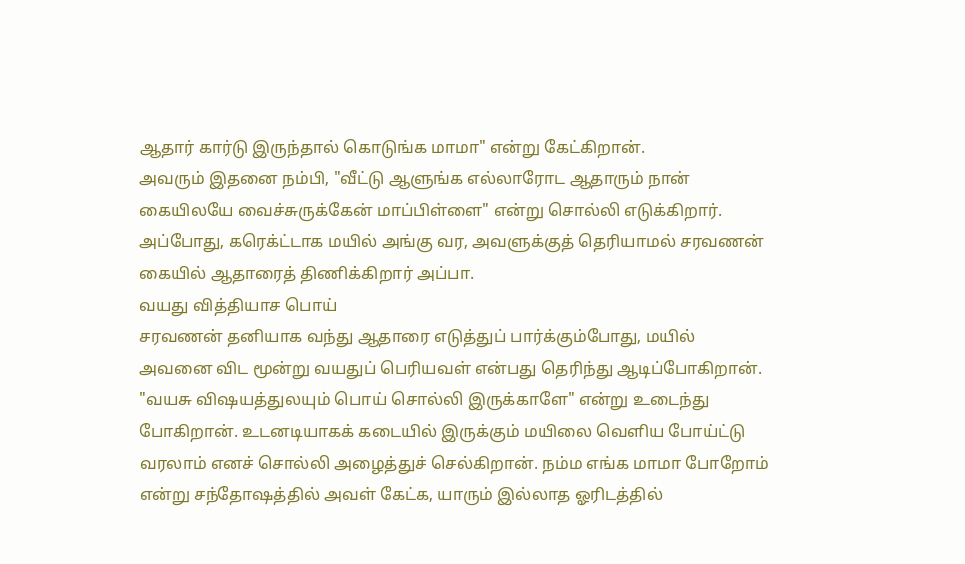ஆதார் கார்டு இருந்தால் கொடுங்க மாமா" என்று கேட்கிறான்.
அவரும் இதனை நம்பி, "வீட்டு ஆளுங்க எல்லாரோட ஆதாரும் நான் கையிலயே வைச்சுருக்கேன் மாப்பிள்ளை" என்று சொல்லி எடுக்கிறார். அப்போது, கரெக்ட்டாக மயில் அங்கு வர, அவளுக்குத் தெரியாமல் சரவணன் கையில் ஆதாரைத் திணிக்கிறார் அப்பா.
வயது வித்தியாச பொய்
சரவணன் தனியாக வந்து ஆதாரை எடுத்துப் பார்க்கும்போது, மயில் அவனை விட மூன்று வயதுப் பெரியவள் என்பது தெரிந்து ஆடிப்போகிறான். "வயசு விஷயத்துலயும் பொய் சொல்லி இருக்காளே" என்று உடைந்து போகிறான். உடனடியாகக் கடையில் இருக்கும் மயிலை வெளிய போய்ட்டு வரலாம் எனச் சொல்லி அழைத்துச் செல்கிறான். நம்ம எங்க மாமா போறோம் என்று சந்தோஷத்தில் அவள் கேட்க, யாரும் இல்லாத ஓரிடத்தில்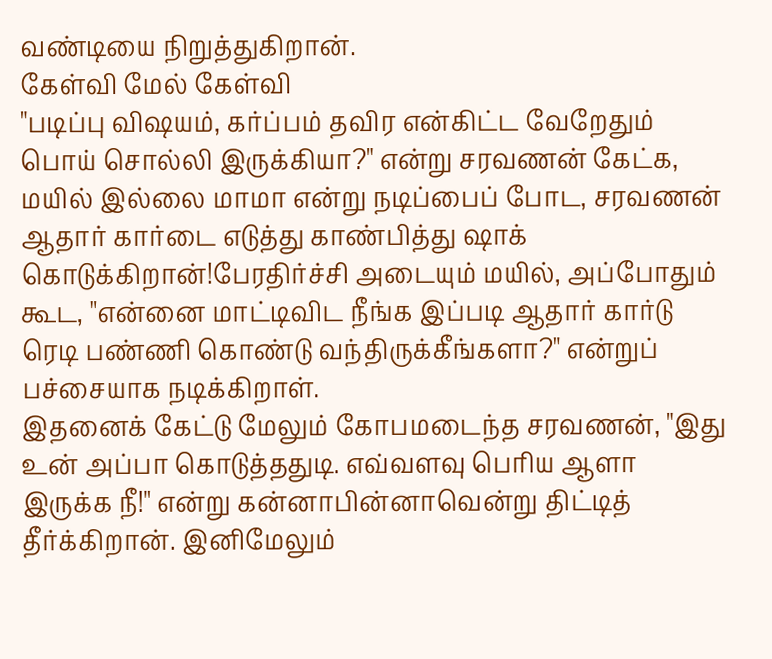வண்டியை நிறுத்துகிறான்.
கேள்வி மேல் கேள்வி
"படிப்பு விஷயம், கர்ப்பம் தவிர என்கிட்ட வேறேதும் பொய் சொல்லி இருக்கியா?" என்று சரவணன் கேட்க, மயில் இல்லை மாமா என்று நடிப்பைப் போட, சரவணன் ஆதார் கார்டை எடுத்து காண்பித்து ஷாக் கொடுக்கிறான்!பேரதிர்ச்சி அடையும் மயில், அப்போதும் கூட, "என்னை மாட்டிவிட நீங்க இப்படி ஆதார் கார்டு ரெடி பண்ணி கொண்டு வந்திருக்கீங்களா?" என்றுப் பச்சையாக நடிக்கிறாள்.
இதனைக் கேட்டு மேலும் கோபமடைந்த சரவணன், "இது உன் அப்பா கொடுத்ததுடி. எவ்வளவு பெரிய ஆளா இருக்க நீ!" என்று கன்னாபின்னாவென்று திட்டித் தீர்க்கிறான். இனிமேலும்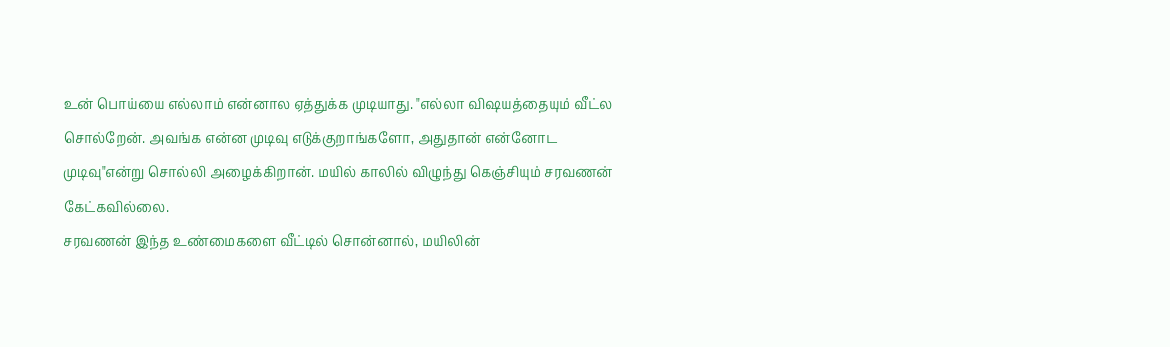உன் பொய்யை எல்லாம் என்னால ஏத்துக்க முடியாது. "எல்லா விஷயத்தையும் வீட்ல சொல்றேன். அவங்க என்ன முடிவு எடுக்குறாங்களோ, அதுதான் என்னோட முடிவு"என்று சொல்லி அழைக்கிறான். மயில் காலில் விழுந்து கெஞ்சியும் சரவணன் கேட்கவில்லை.
சரவணன் இந்த உண்மைகளை வீட்டில் சொன்னால், மயிலின்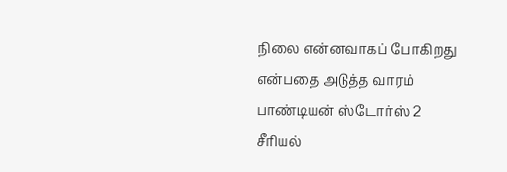நிலை என்னவாகப் போகிறது என்பதை அடுத்த வாரம் பாண்டியன் ஸ்டோர்ஸ் 2 சீரியல்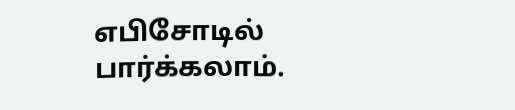எபிசோடில் பார்க்கலாம்.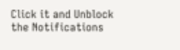Click it and Unblock the Notifications